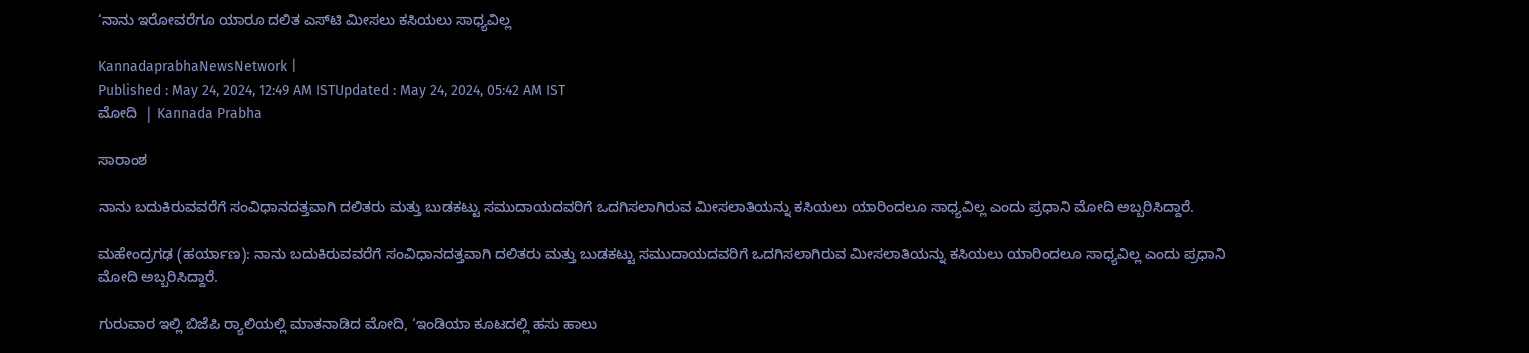‘ನಾನು ಇರೋವರೆಗೂ ಯಾರೂ ದಲಿತ ಎಸ್‌ಟಿ ಮೀಸಲು ಕಸಿಯಲು ಸಾಧ್ಯವಿಲ್ಲ

KannadaprabhaNewsNetwork |
Published : May 24, 2024, 12:49 AM ISTUpdated : May 24, 2024, 05:42 AM IST
ಮೋದಿ  | Kannada Prabha

ಸಾರಾಂಶ

ನಾನು ಬದುಕಿರುವವರೆಗೆ ಸಂವಿಧಾನದತ್ತವಾಗಿ ದಲಿತರು ಮತ್ತು ಬುಡಕಟ್ಟು ಸಮುದಾಯದವರಿಗೆ ಒದಗಿಸಲಾಗಿರುವ ಮೀಸಲಾತಿಯನ್ನು ಕಸಿಯಲು ಯಾರಿಂದಲೂ ಸಾಧ್ಯವಿಲ್ಲ ಎಂದು ಪ್ರಧಾನಿ ಮೋದಿ ಅಬ್ಬರಿಸಿದ್ದಾರೆ.

ಮಹೇಂದ್ರಗಢ (ಹರ್ಯಾಣ): ನಾನು ಬದುಕಿರುವವರೆಗೆ ಸಂವಿಧಾನದತ್ತವಾಗಿ ದಲಿತರು ಮತ್ತು ಬುಡಕಟ್ಟು ಸಮುದಾಯದವರಿಗೆ ಒದಗಿಸಲಾಗಿರುವ ಮೀಸಲಾತಿಯನ್ನು ಕಸಿಯಲು ಯಾರಿಂದಲೂ ಸಾಧ್ಯವಿಲ್ಲ ಎಂದು ಪ್ರಧಾನಿ ಮೋದಿ ಅಬ್ಬರಿಸಿದ್ದಾರೆ.

ಗುರುವಾರ ಇಲ್ಲಿ ಬಿಜೆಪಿ ರ್‍ಯಾಲಿಯಲ್ಲಿ ಮಾತನಾಡಿದ ಮೋದಿ, ‘ಇಂಡಿಯಾ ಕೂಟದಲ್ಲಿ ಹಸು ಹಾಲು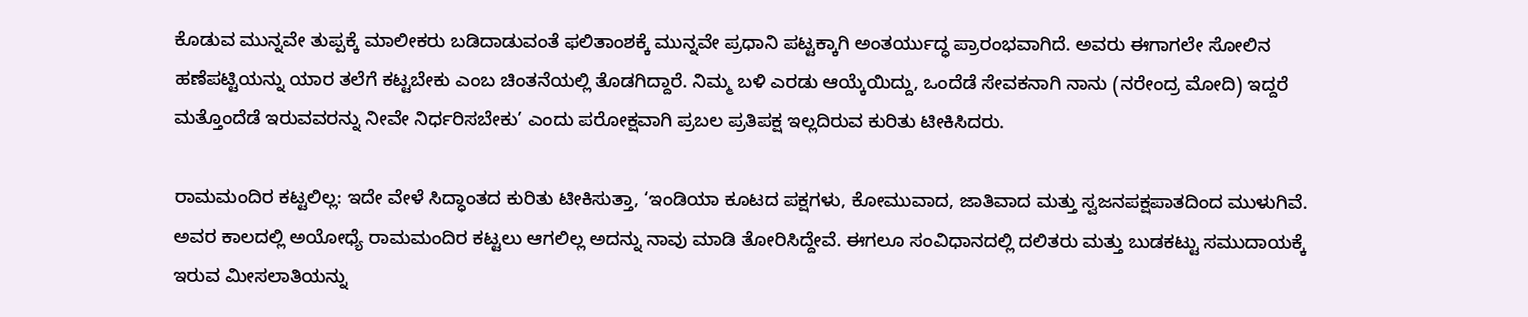ಕೊಡುವ ಮುನ್ನವೇ ತುಪ್ಪಕ್ಕೆ ಮಾಲೀಕರು ಬಡಿದಾಡುವಂತೆ ಫಲಿತಾಂಶಕ್ಕೆ ಮುನ್ನವೇ ಪ್ರಧಾನಿ ಪಟ್ಟಕ್ಕಾಗಿ ಅಂತರ್ಯುದ್ಧ ಪ್ರಾರಂಭವಾಗಿದೆ. ಅವರು ಈಗಾಗಲೇ ಸೋಲಿನ ಹಣೆಪಟ್ಟಿಯನ್ನು ಯಾರ ತಲೆಗೆ ಕಟ್ಟಬೇಕು ಎಂಬ ಚಿಂತನೆಯಲ್ಲಿ ತೊಡಗಿದ್ದಾರೆ. ನಿಮ್ಮ ಬಳಿ ಎರಡು ಆಯ್ಕೆಯಿದ್ದು, ಒಂದೆಡೆ ಸೇವಕನಾಗಿ ನಾನು (ನರೇಂದ್ರ ಮೋದಿ) ಇದ್ದರೆ ಮತ್ತೊಂದೆಡೆ ಇರುವವರನ್ನು ನೀವೇ ನಿರ್ಧರಿಸಬೇಕು’ ಎಂದು ಪರೋಕ್ಷವಾಗಿ ಪ್ರಬಲ ಪ್ರತಿಪಕ್ಷ ಇಲ್ಲದಿರುವ ಕುರಿತು ಟೀಕಿಸಿದರು.

ರಾಮಮಂದಿರ ಕಟ್ಟಲಿಲ್ಲ: ಇದೇ ವೇಳೆ ಸಿದ್ಧಾಂತದ ಕುರಿತು ಟೀಕಿಸುತ್ತಾ, ‘ಇಂಡಿಯಾ ಕೂಟದ ಪಕ್ಷಗಳು, ಕೋಮುವಾದ, ಜಾತಿವಾದ ಮತ್ತು ಸ್ವಜನಪಕ್ಷಪಾತದಿಂದ ಮುಳುಗಿವೆ. ಅವರ ಕಾಲದಲ್ಲಿ ಅಯೋಧ್ಯೆ ರಾಮಮಂದಿರ ಕಟ್ಟಲು ಆಗಲಿಲ್ಲ ಅದನ್ನು ನಾವು ಮಾಡಿ ತೋರಿಸಿದ್ದೇವೆ. ಈಗಲೂ ಸಂವಿಧಾನದಲ್ಲಿ ದಲಿತರು ಮತ್ತು ಬುಡಕಟ್ಟು ಸಮುದಾಯಕ್ಕೆ ಇರುವ ಮೀಸಲಾತಿಯನ್ನು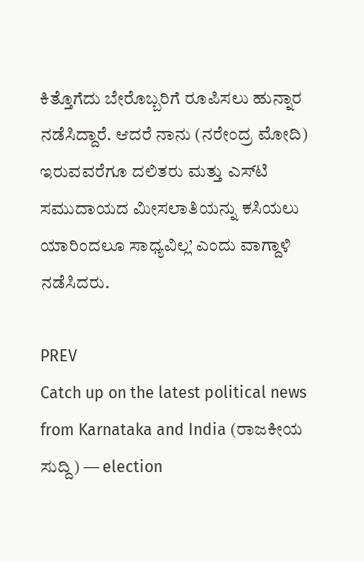ಕಿತ್ತೊಗೆದು ಬೇರೊಬ್ಬರಿಗೆ ರೂಪಿಸಲು ಹುನ್ನಾರ ನಡೆಸಿದ್ದಾರೆ. ಆದರೆ ನಾನು (ನರೇಂದ್ರ ಮೋದಿ) ಇರುವವರೆಗೂ ದಲಿತರು ಮತ್ತು ಎಸ್‌ಟಿ ಸಮುದಾಯದ ಮೀಸಲಾತಿಯನ್ನು ಕಸಿಯಲು ಯಾರಿಂದಲೂ ಸಾಧ್ಯವಿಲ್ಲ’ ಎಂದು ವಾಗ್ದಾಳಿ ನಡೆಸಿದರು.

PREV
Catch up on the latest political news from Karnataka and India (ರಾಜಕೀಯ ಸುದ್ದಿ) — election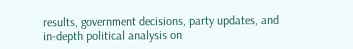results, government decisions, party updates, and in-depth political analysis on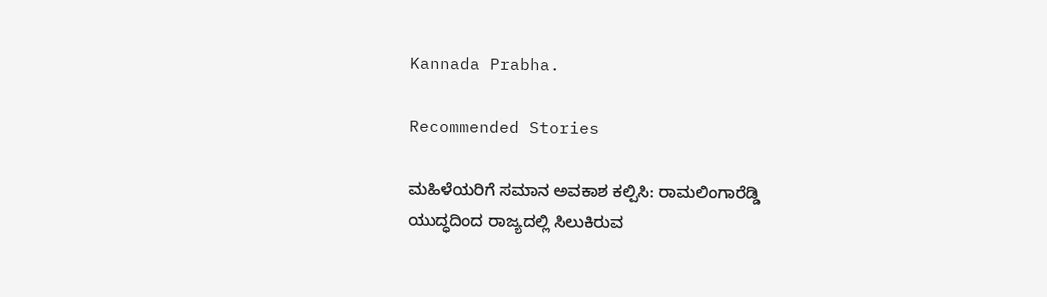Kannada Prabha.

Recommended Stories

ಮಹಿಳೆಯರಿಗೆ ಸಮಾನ ಅವಕಾಶ ಕಲ್ಪಿಸಿ: ರಾಮಲಿಂಗಾರೆಡ್ಡಿ
ಯುದ್ಧದಿಂದ ರಾಜ್ಯದಲ್ಲಿ ಸಿಲುಕಿರುವ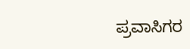ಪ್ರವಾಸಿಗರ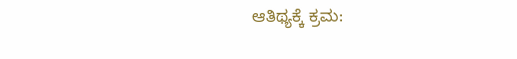ಆತಿಥ್ಯಕ್ಕೆ ಕ್ರಮ: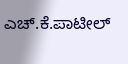ಎಚ್‌.ಕೆ.ಪಾಟೀಲ್‌